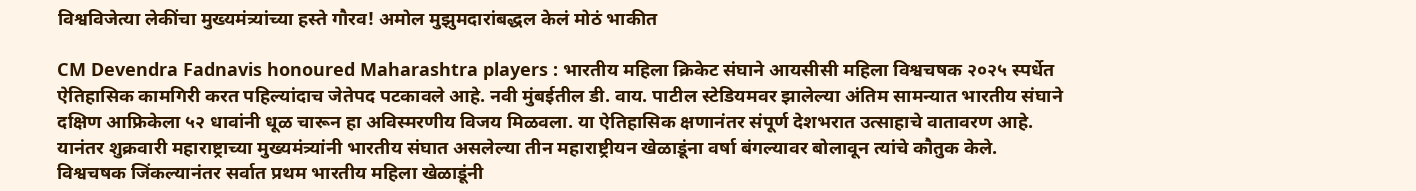विश्वविजेत्या लेकींचा मुख्यमंत्र्यांच्या हस्ते गौरव! अमोल मुझुमदारांबद्धल केलं मोठं भाकीत

CM Devendra Fadnavis honoured Maharashtra players : भारतीय महिला क्रिकेट संघाने आयसीसी महिला विश्वचषक २०२५ स्पर्धेत ऐतिहासिक कामगिरी करत पहिल्यांदाच जेतेपद पटकावले आहे. नवी मुंबईतील डी. वाय. पाटील स्टेडियमवर झालेल्या अंतिम सामन्यात भारतीय संघाने दक्षिण आफ्रिकेला ५२ धावांनी धूळ चारून हा अविस्मरणीय विजय मिळवला. या ऐतिहासिक क्षणानंतर संपूर्ण देशभरात उत्साहाचे वातावरण आहे. यानंतर शुक्रवारी महाराष्ट्राच्या मुख्यमंत्र्यांनी भारतीय संघात असलेल्या तीन महाराष्ट्रीयन खेळाडूंना वर्षा बंगल्यावर बोलावून त्यांचे कौतुक केले.
विश्वचषक जिंकल्यानंतर सर्वात प्रथम भारतीय महिला खेळाडूंनी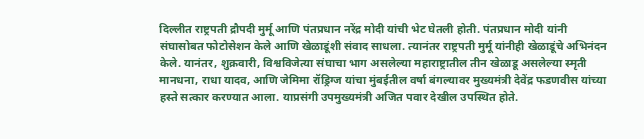दिल्लीत राष्ट्रपती द्रौपदी मुर्मू आणि पंतप्रधान नरेंद्र मोदी यांची भेट घेतली होती. पंतप्रधान मोदी यांनी संघासोबत फोटोसेशन केले आणि खेळाडूंशी संवाद साधला. त्यानंतर राष्ट्रपती मुर्मू यांनीही खेळाडूंचे अभिनंदन केले. यानंतर, शुक्रवारी, विश्वविजेत्या संघाचा भाग असलेल्या महाराष्ट्रातील तीन खेळाडू असलेल्या स्मृती मानधना, राधा यादव, आणि जेमिमा रॉड्रिग्ज यांचा मुंबईतील वर्षा बंगल्यावर मुख्यमंत्री देवेंद्र फडणवीस यांच्या हस्ते सत्कार करण्यात आला. याप्रसंगी उपमुख्यमंत्री अजित पवार देखील उपस्थित होते.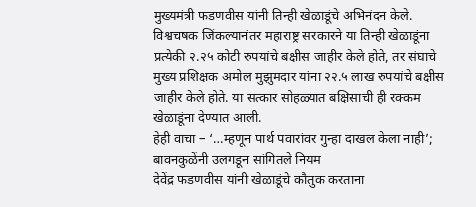मुख्यमंत्री फडणवीस यांनी तिन्ही खेळाडूंचे अभिनंदन केले. विश्वचषक जिंकल्यानंतर महाराष्ट्र सरकारने या तिन्ही खेळाडूंना प्रत्येकी २.२५ कोटी रुपयांचे बक्षीस जाहीर केले होते, तर संघाचे मुख्य प्रशिक्षक अमोल मुझुमदार यांना २२.५ लाख रुपयांचे बक्षीस जाहीर केले होते. या सत्कार सोहळ्यात बक्षिसाची ही रक्कम खेळाडूंना देण्यात आली.
हेही वाचा – ‘…म्हणून पार्थ पवारांवर गुन्हा दाखल केला नाही’; बावनकुळेंनी उलगडून सांगितले नियम
देवेंद्र फडणवीस यांनी खेळाडूंचे कौतुक करताना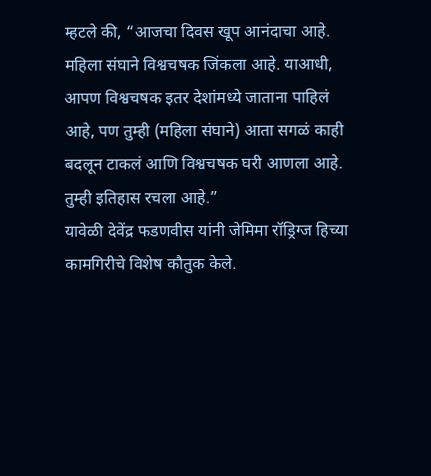म्हटले की, “आजचा दिवस खूप आनंदाचा आहे. महिला संघाने विश्वचषक जिंकला आहे. याआधी, आपण विश्वचषक इतर देशांमध्ये जाताना पाहिलं आहे, पण तुम्ही (महिला संघाने) आता सगळं काही बदलून टाकलं आणि विश्वचषक घरी आणला आहे. तुम्ही इतिहास रचला आहे.”
यावेळी देवेंद्र फडणवीस यांनी जेमिमा रॉड्रिग्ज हिच्या कामगिरीचे विशेष कौतुक केले.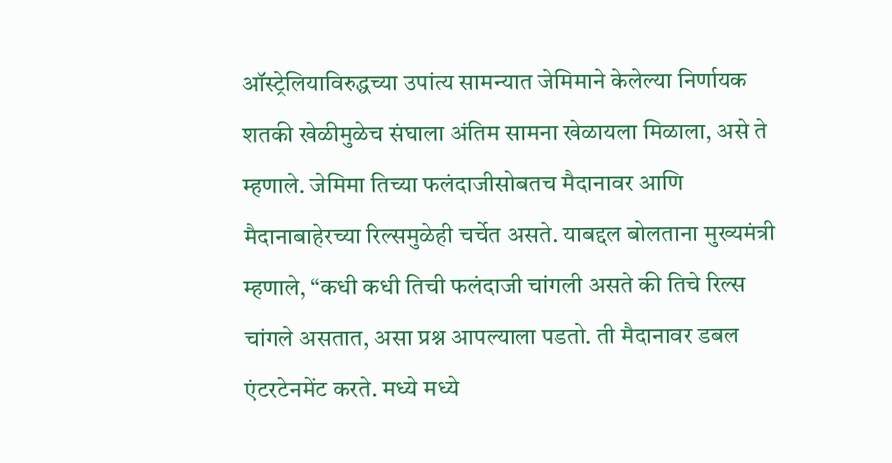ऑस्ट्रेलियाविरुद्धच्या उपांत्य सामन्यात जेमिमाने केलेल्या निर्णायक शतकी खेळीमुळेच संघाला अंतिम सामना खेळायला मिळाला, असे ते म्हणाले. जेमिमा तिच्या फलंदाजीसोबतच मैदानावर आणि मैदानाबाहेरच्या रिल्समुळेही चर्चेत असते. याबद्दल बोलताना मुख्यमंत्री म्हणाले, “कधी कधी तिची फलंदाजी चांगली असते की तिचे रिल्स चांगले असतात, असा प्रश्न आपल्याला पडतो. ती मैदानावर डबल एंटरटेनमेंट करते. मध्ये मध्ये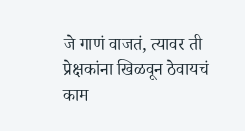जे गाणं वाजतं, त्यावर ती प्रेक्षकांना खिळवून ठेवायचं काम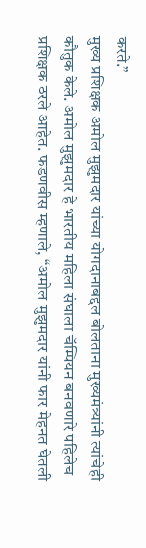करते.”
मुख्य प्रशिक्षक अमोल मुझुमदार यांच्या योगदानाबद्दल बोलताना मुख्यमंत्र्यांनी त्यांचेही कौतुक केले. अमोल मुझुमदार हे भारतीय महिला संघाला चॅम्पियन बनवणारे पहिलेच प्रशिक्षक ठरले आहेत. फडणवीस म्हणाले, “अमोल मुझुमदार यांनी फार मेहनत घेतली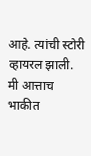आहे. त्यांची स्टोरी व्हायरल झाली. मी आत्ताच भाकीत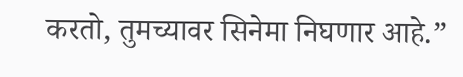करतो, तुमच्यावर सिनेमा निघणार आहे.”